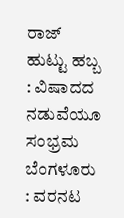ರಾಜ್ ಹುಟ್ಟು ಹಬ್ಬ : ವಿಷಾದದ ನಡುವೆಯೂ ಸಂಭ್ರಮ
ಬೆಂಗಳೂರು : ವರನಟ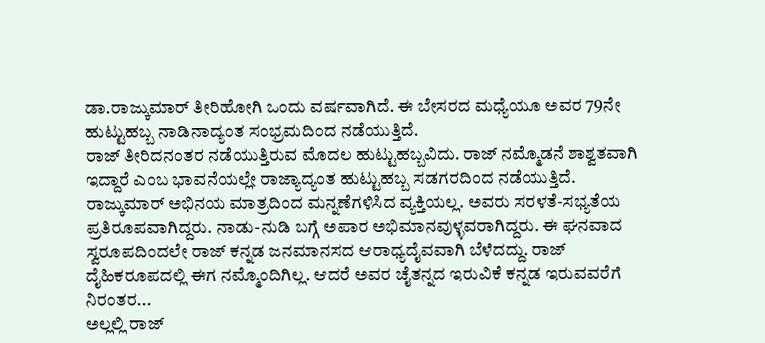ಡಾ.ರಾಜ್ಕುಮಾರ್ ತೀರಿಹೋಗಿ ಒಂದು ವರ್ಷವಾಗಿದೆ. ಈ ಬೇಸರದ ಮಧ್ಯೆಯೂ ಅವರ 79ನೇ ಹುಟ್ಟುಹಬ್ಬ ನಾಡಿನಾದ್ಯಂತ ಸಂಭ್ರಮದಿಂದ ನಡೆಯುತ್ತಿದೆ.
ರಾಜ್ ತೀರಿದನಂತರ ನಡೆಯುತ್ತಿರುವ ಮೊದಲ ಹುಟ್ಟುಹಬ್ಬವಿದು. ರಾಜ್ ನಮ್ಮೊಡನೆ ಶಾಶ್ವತವಾಗಿ ಇದ್ದಾರೆ ಎಂಬ ಭಾವನೆಯಲ್ಲೇ ರಾಜ್ಯಾದ್ಯಂತ ಹುಟ್ಟುಹಬ್ಬ ಸಡಗರದಿಂದ ನಡೆಯುತ್ತಿದೆ.
ರಾಜ್ಕುಮಾರ್ ಅಭಿನಯ ಮಾತ್ರದಿಂದ ಮನ್ನಣೆಗಳಿಸಿದ ವ್ಯಕ್ತಿಯಲ್ಲ. ಅವರು ಸರಳತೆ-ಸಭ್ಯತೆಯ ಪ್ರತಿರೂಪವಾಗಿದ್ದರು. ನಾಡು-ನುಡಿ ಬಗ್ಗೆ ಅಪಾರ ಅಭಿಮಾನವುಳ್ಳವರಾಗಿದ್ದರು. ಈ ಘನವಾದ ಸ್ವರೂಪದಿಂದಲೇ ರಾಜ್ ಕನ್ನಡ ಜನಮಾನಸದ ಆರಾಧ್ಯದೈವವಾಗಿ ಬೆಳೆದದ್ದು. ರಾಜ್ ದೈಹಿಕರೂಪದಲ್ಲಿ ಈಗ ನಮ್ಮೊಂದಿಗಿಲ್ಲ. ಆದರೆ ಅವರ ಚೈತನ್ನದ ಇರುವಿಕೆ ಕನ್ನಡ ಇರುವವರೆಗೆ ನಿರಂತರ...
ಅಲ್ಲಲ್ಲಿ ರಾಜ್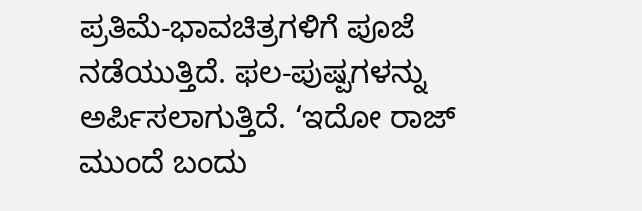ಪ್ರತಿಮೆ-ಭಾವಚಿತ್ರಗಳಿಗೆ ಪೂಜೆ ನಡೆಯುತ್ತಿದೆ. ಫಲ-ಪುಷ್ಪಗಳನ್ನು ಅರ್ಪಿಸಲಾಗುತ್ತಿದೆ. ‘ಇದೋ ರಾಜ್ ಮುಂದೆ ಬಂದು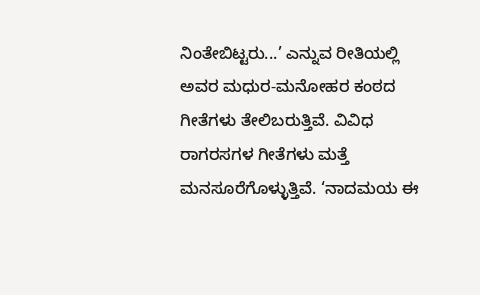ನಿಂತೇಬಿಟ್ಟರು...’ ಎನ್ನುವ ರೀತಿಯಲ್ಲಿ ಅವರ ಮಧುರ-ಮನೋಹರ ಕಂಠದ ಗೀತೆಗಳು ತೇಲಿಬರುತ್ತಿವೆ. ವಿವಿಧ ರಾಗರಸಗಳ ಗೀತೆಗಳು ಮತ್ತೆ ಮನಸೂರೆಗೊಳ್ಳುತ್ತಿವೆ. ‘ನಾದಮಯ ಈ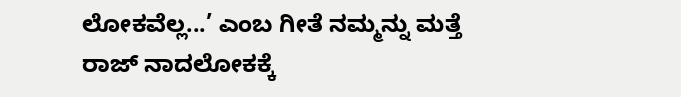ಲೋಕವೆಲ್ಲ...’ ಎಂಬ ಗೀತೆ ನಮ್ಮನ್ನು ಮತ್ತೆ ರಾಜ್ ನಾದಲೋಕಕ್ಕೆ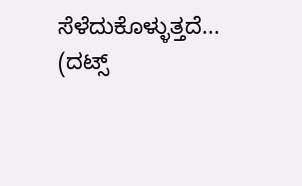ಸೆಳೆದುಕೊಳ್ಳುತ್ತದೆ...
(ದಟ್ಸ್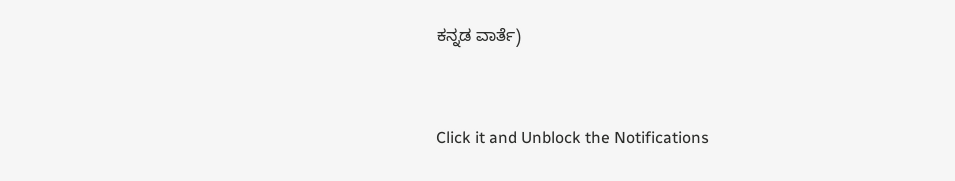ಕನ್ನಡ ವಾರ್ತೆ)


Click it and Unblock the Notifications